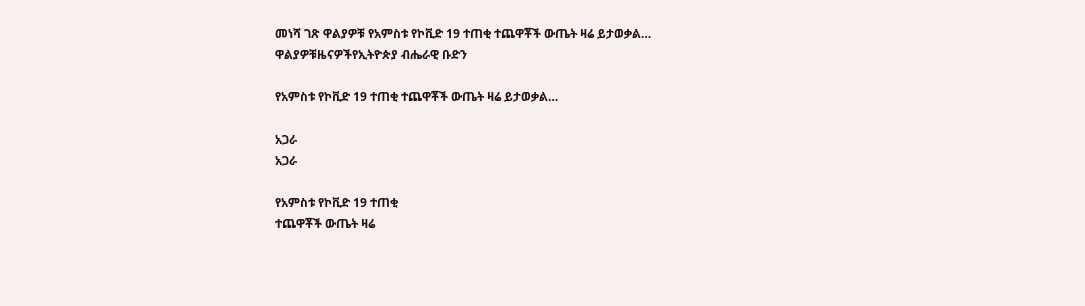መነሻ ገጽ ዋልያዎቹ የአምስቱ የኮቪድ 19 ተጠቂ ተጨዋቾች ውጤት ዛሬ ይታወቃል…
ዋልያዎቹዜናዎችየኢትዮጵያ ብሔራዊ ቡድን

የአምስቱ የኮቪድ 19 ተጠቂ ተጨዋቾች ውጤት ዛሬ ይታወቃል…

አጋራ
አጋራ

የአምስቱ የኮቪድ 19 ተጠቂ
ተጨዋቾች ውጤት ዛሬ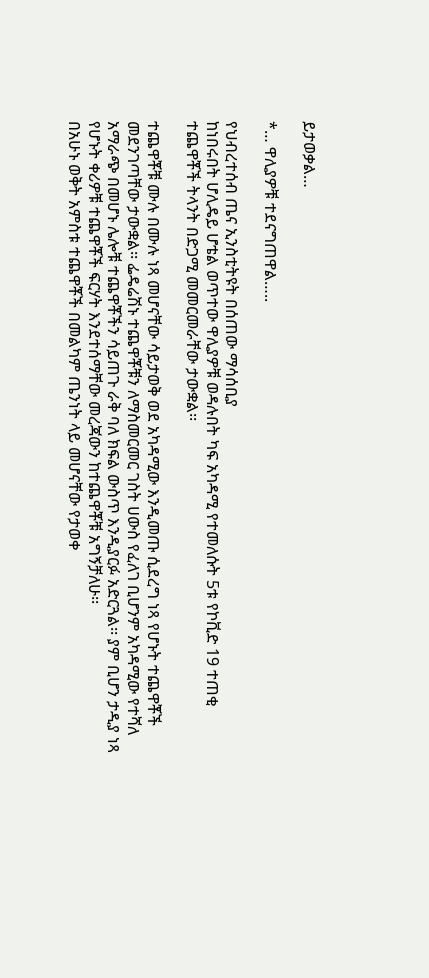ይታወቃል…

*… ዋሊያዎቹ ተደናግጠዋል…..

የህብረተሰብ ጤና ኢንስቲትዩት በሰጠው ማሳሰቢያ
ከነበሩበት ሆሊዴይ ሆቴል ወጥተው ዋሊያዎቹ ወዳሉበት ካፍ አካዳሚ የተመለሱት 5ቱ የኮቪድ 19 ተጠቂ ተጨዋቾች ትላንት በድጋሚ መመርመራቸው ታውቋል፡፡

ተጨዋቾቹ ሙሉ በሙሉ ነጻ መሆናቸው ሳይታወቅ ወደ አካዳሚው እንዲመጡ ሲደረግ ነጻ የሆኑት ተጨዋቾች መደንገጣቸው ታውቋል፡፡ ፌዴሬሽኑ ተጨዋቾቹን ለማስመርመር ገስት ሀውስ የፈለገ ቢሆንም አካዳሚው የተሻለ አማራጭ በመሆኑ ሌሎቹ ተጨዋቾችን ሳይጠጉ ራቅ ባለ ክፍል ውስጥ እንዲያርፉ አድርጓል፡፡ ያም ቢሆን ታዲያ ነጻ የሆኑት ቀሪዎቹ ተጨዋቾች ፍርሃት እንደተሰማቸው መረጃውን ከተጨዋቾቹ አግኝቻለሁ፡፡
በአሁኑ ወቅት አምስቱ ተጨዋቾች በመልካም ጤንነት ላይ መሆናቸው የታወቀ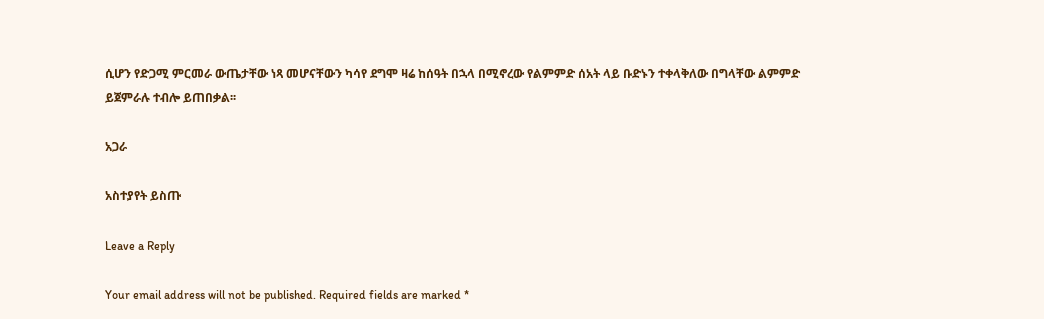ሲሆን የድጋሚ ምርመራ ውጤታቸው ነጻ መሆናቸውን ካሳየ ደግሞ ዛሬ ከሰዓት በኋላ በሚኖረው የልምምድ ሰአት ላይ ቡድኑን ተቀላቅለው በግላቸው ልምምድ ይጀምራሉ ተብሎ ይጠበቃል፡፡

አጋራ

አስተያየት ይስጡ

Leave a Reply

Your email address will not be published. Required fields are marked *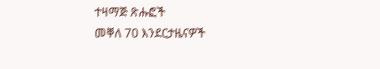ተዛማጅ ጽሑፎች
መቐለ 70 እንደርታዜናዎች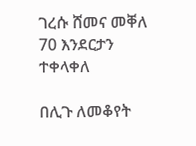ገረሱ ሸመና መቐለ 70 እንደርታን ተቀላቀለ

በሊጉ ለመቆየት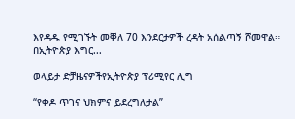እየዳዱ የሚገኙት መቐለ 70 እንደርታዎች ረዳት አሰልጣኝ ሾመዋል። በኢትዮጵያ እግር...

ወላይታ ድቻዜናዎችየኢትዮጵያ ፕሪሚየር ሊግ

“የቀዶ ጥገና ህክምና ይደረግለታል”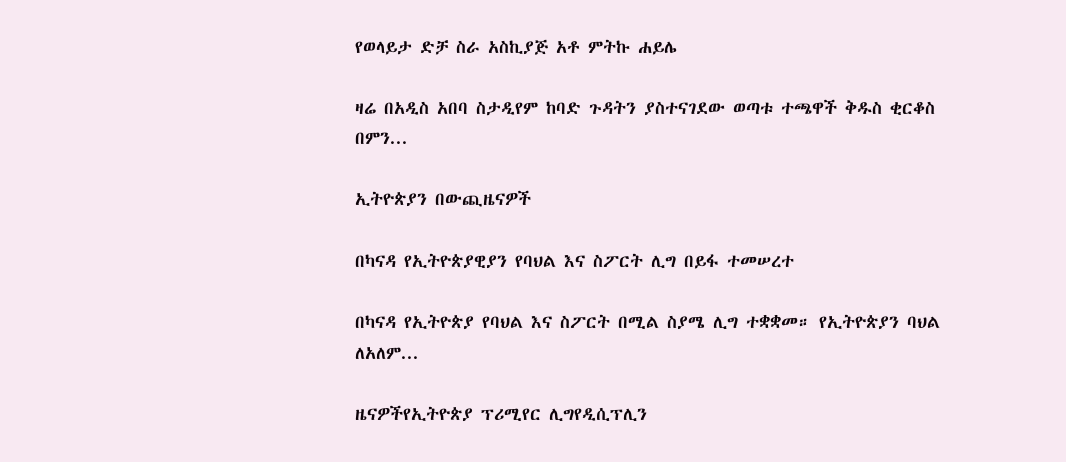የወላይታ ድቻ ስራ አስኪያጅ አቶ ምትኩ ሐይሌ

ዛሬ በአዲስ አበባ ስታዲየም ከባድ ጉዳትን ያስተናገደው ወጣቱ ተጫዋች ቅዱስ ቂርቆስ በምን...

ኢትዮጵያን በውጪዜናዎች

በካናዳ የኢትዮጵያዊያን የባህል እና ስፖርት ሊግ በይፋ ተመሠረተ

በካናዳ የኢትዮጵያ የባህል እና ስፖርት በሚል ስያሜ ሊግ ተቋቋመ። የኢትዮጵያን ባህል ለአለም...

ዜናዎችየኢትዮጵያ ፕሪሚየር ሊግየዲሲፕሊን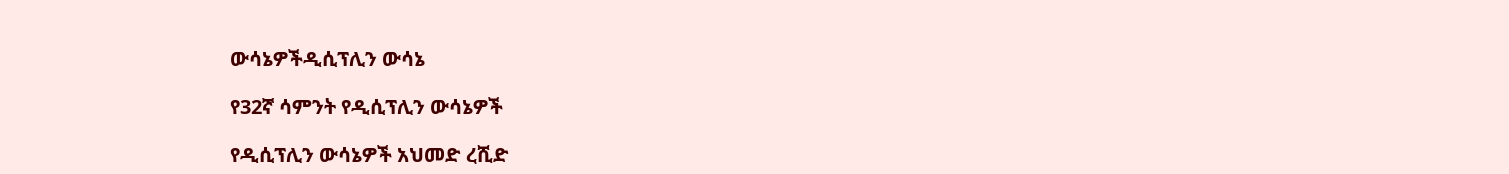ውሳኔዎችዲሲፕሊን ውሳኔ

የ32ኛ ሳምንት የዲሲፕሊን ውሳኔዎች

የዲሲፕሊን ውሳኔዎች አህመድ ረሺድ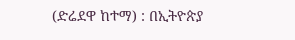(ድሬደዋ ከተማ) : በኢትዮጵያ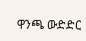ዋንጫ ውድድር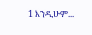1 እንዲሁም...